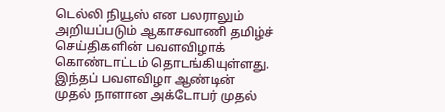டெல்லி நியூஸ் என பலராலும் அறியப்படும் ஆகாசவாணி தமிழ்ச் செய்திகளின் பவளவிழாக் கொண்டாட்டம் தொடங்கியுள்ளது. இந்தப் பவளவிழா ஆண்டின் முதல் நாளான அக்டோபர் முதல்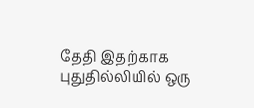தேதி இதற்காக புதுதில்லியில் ஒரு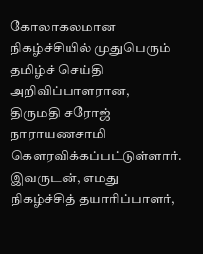கோலாகலமான நிகழ்ச்சியில் முதுபெரும் தமிழ்ச் செய்தி அறிவிப்பாளரான, திருமதி சரோஜ் நாராயணசாமி கௌரவிக்கப்பட்டுள்ளார். இவருடன், எமது நிகழ்ச்சித் தயாரிப்பாளர்,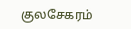குலசேகரம்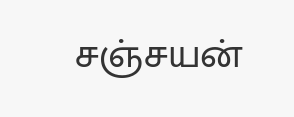சஞ்சயன்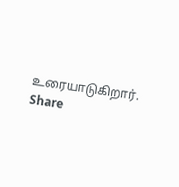உரையாடுகிறார்.
Share